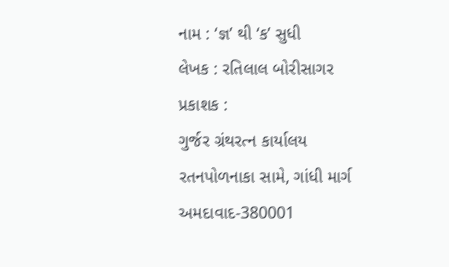નામ : ‘જ્ઞ’ થી ‘ક’ સુધી
લેખક : રતિલાલ બોરીસાગર
પ્રકાશક :
ગુર્જર ગ્રંથરત્ન કાર્યાલય
રતનપોળનાકા સામે, ગાંધી માર્ગ
અમદાવાદ-380001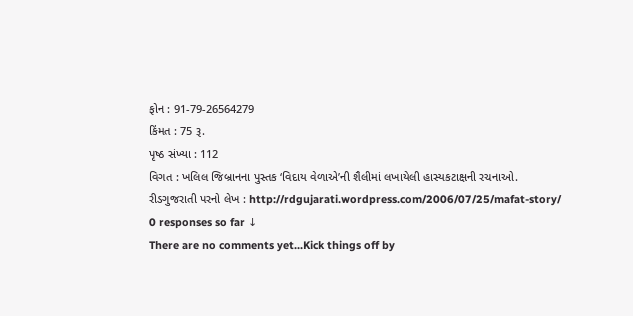ફોન : 91-79-26564279
કિંમત : 75 રૂ.
પૃષ્ઠ સંખ્યા : 112
વિગત : ખલિલ જિબ્રાનના પુસ્તક ‘વિદાય વેળાએ’ની શૈલીમાં લખાયેલી હાસ્યકટાક્ષની રચનાઓ.
રીડગુજરાતી પરનો લેખ : http://rdgujarati.wordpress.com/2006/07/25/mafat-story/
0 responses so far ↓
There are no comments yet...Kick things off by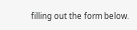filling out the form below.